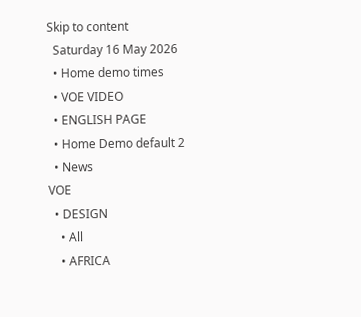Skip to content
  Saturday 16 May 2026
  • Home demo times
  • VOE VIDEO
  • ENGLISH PAGE
  • Home Demo default 2
  • News
VOE
  • DESIGN
    • All
    • AFRICA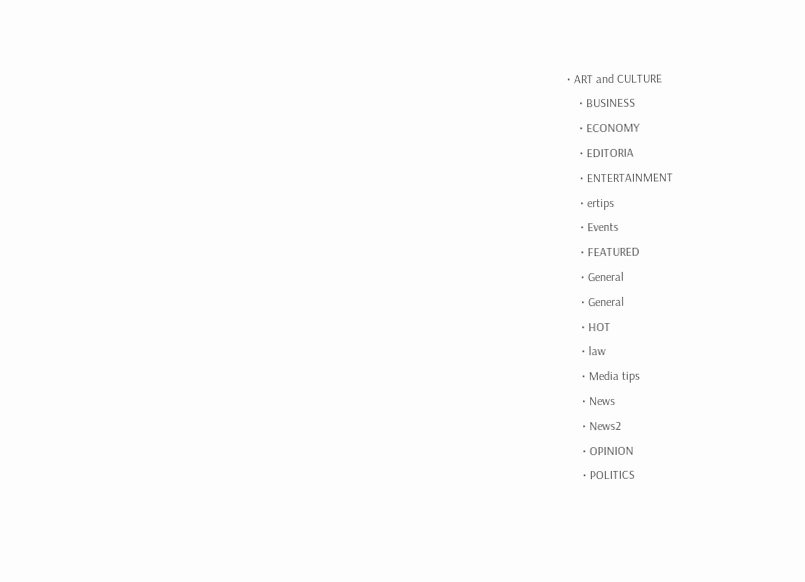• ART and CULTURE
    • BUSINESS
    • ECONOMY
    • EDITORIA
    • ENTERTAINMENT
    • ertips
    • Events
    • FEATURED
    • General
    • General
    • HOT
    • law
    • Media tips
    • News
    • News2
    • OPINION
    • POLITICS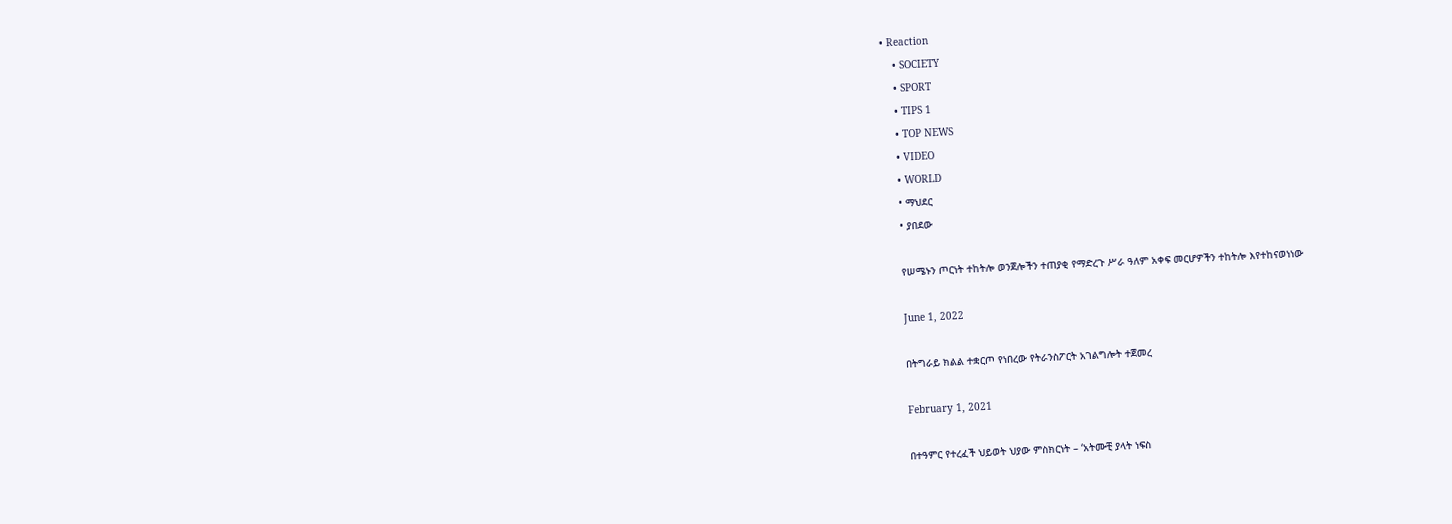• Reaction
    • SOCIETY
    • SPORT
    • TIPS 1
    • TOP NEWS
    • VIDEO
    • WORLD
    • ማህደር
    • ያበደው

    የሠሜኑን ጦርነት ተከትሎ ወንጀሎችን ተጠያቂ የማድረጉ ሥራ ዓለም አቀፍ መርሆዎችን ተከትሎ እየተከናወነነው

    June 1, 2022

    በትግራይ ክልል ተቋርጦ የነበረው የትራንስፖርት አገልግሎት ተጀመረ

    February 1, 2021

    በተዓምር የተረፈች ህይወት ህያው ምስክርነት – ‘አትሙቺ ያላት ነፍስ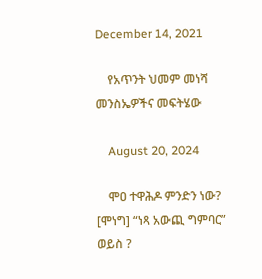December 14, 2021

    የአጥንት ህመም መነሻ መንስኤዎችና መፍትሄው

    August 20, 2024

    ሞዐ ተዋሕዶ ምንድን ነው? [ሞነግ] “ነጻ አውጪ ግምባር” ወይስ ?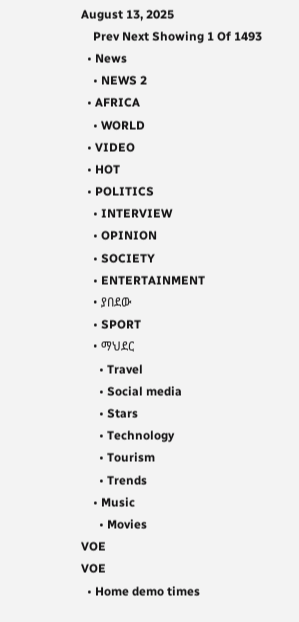August 13, 2025
    Prev Next Showing 1 Of 1493
  • News
    • NEWS 2
  • AFRICA
    • WORLD
  • VIDEO
  • HOT
  • POLITICS
    • INTERVIEW
    • OPINION
    • SOCIETY
    • ENTERTAINMENT
    • ያበደው
    • SPORT
    • ማህደር
      • Travel
      • Social media
      • Stars
      • Technology
      • Tourism
      • Trends
    • Music
      • Movies
VOE
VOE
  • Home demo times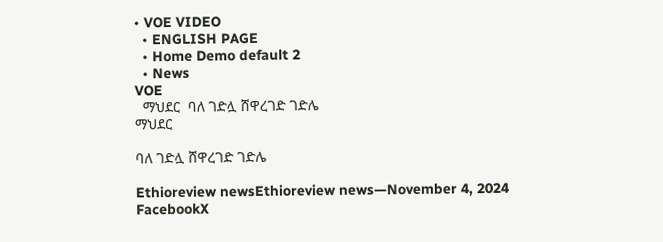• VOE VIDEO
  • ENGLISH PAGE
  • Home Demo default 2
  • News
VOE
  ማህደር  ባለ ገድሏ ሸዋረገድ ገድሌ
ማህደር

ባለ ገድሏ ሸዋረገድ ገድሌ

Ethioreview newsEthioreview news—November 4, 2024
FacebookX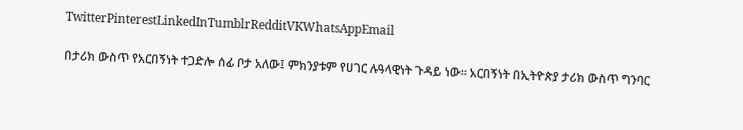TwitterPinterestLinkedInTumblrRedditVKWhatsAppEmail

በታሪክ ውስጥ የአርበኝነት ተጋድሎ ሰፊ ቦታ አለው፤ ምክንያቱም የሀገር ሉዓላዊነት ጉዳይ ነው። አርበኝነት በኢትዮጵያ ታሪክ ውስጥ ግንባር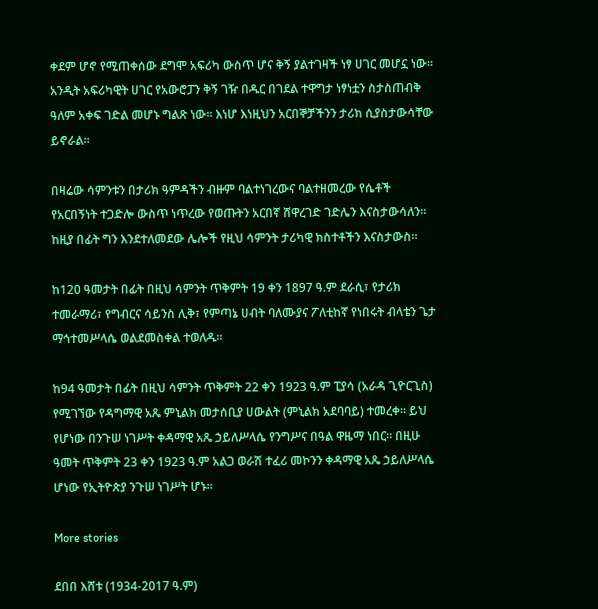ቀደም ሆኖ የሚጠቀሰው ደግሞ አፍሪካ ውስጥ ሆና ቅኝ ያልተገዛች ነፃ ሀገር መሆኗ ነው። አንዲት አፍሪካዊት ሀገር የአውሮፓን ቅኝ ገዥ በዱር በገደል ተዋግታ ነፃነቷን ስታስጠብቅ ዓለም አቀፍ ገድል መሆኑ ግልጽ ነው። እነሆ እነዚህን አርበኞቻችንን ታሪክ ሲያስታውሳቸው ይኖራል።

በዛሬው ሳምንቱን በታሪክ ዓምዳችን ብዙም ባልተነገረውና ባልተዘመረው የሴቶች የአርበኝነት ተጋድሎ ውስጥ ነጥረው የወጡትን አርበኛ ሸዋረገድ ገድሌን እናስታውሳለን። ከዚያ በፊት ግን እንደተለመደው ሌሎች የዚህ ሳምንት ታሪካዊ ክስተቶችን እናስታውስ።

ከ120 ዓመታት በፊት በዚህ ሳምንት ጥቅምት 19 ቀን 1897 ዓ.ም ደራሲ፣ የታሪክ ተመራማሪ፣ የግብርና ሳይንስ ሊቅ፣ የምጣኔ ሀብት ባለሙያና ፖለቲከኛ የነበሩት ብላቴን ጌታ ማኅተመሥላሴ ወልደመስቀል ተወለዱ።

ከ94 ዓመታት በፊት በዚህ ሳምንት ጥቅምት 22 ቀን 1923 ዓ.ም ፒያሳ (አራዳ ጊዮርጊስ) የሚገኘው የዳግማዊ አጼ ምኒልክ መታሰቢያ ሀውልት (ምኒልክ አደባባይ) ተመረቀ። ይህ የሆነው በንጉሠ ነገሥት ቀዳማዊ አጼ ኃይለሥላሴ የንግሥና በዓል ዋዜማ ነበር። በዚሁ ዓመት ጥቅምት 23 ቀን 1923 ዓ.ም አልጋ ወራሽ ተፈሪ መኮንን ቀዳማዊ አጼ ኃይለሥላሴ ሆነው የኢትዮጵያ ንጉሠ ነገሥት ሆኑ።

More stories

ደበበ እሸቱ (1934-2017 ዓ.ም)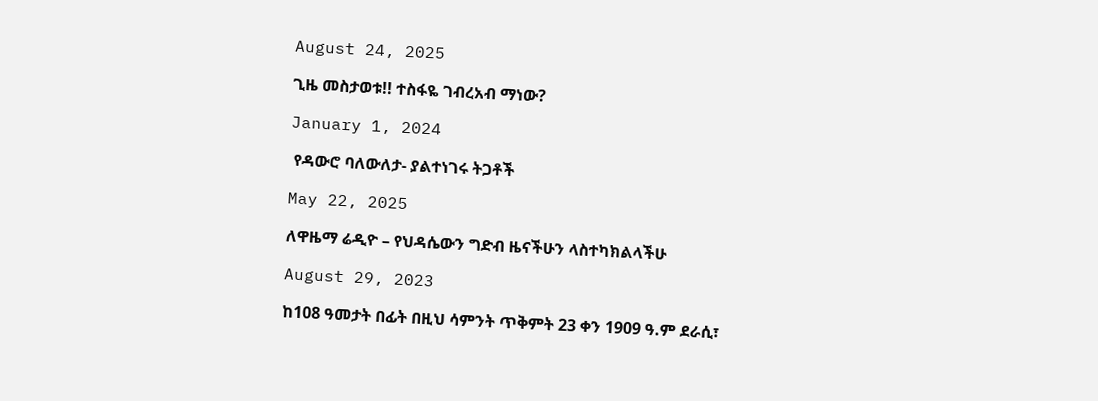August 24, 2025

ጊዜ መስታወቱ!! ተስፋዬ ገብረአብ ማነው?

January 1, 2024

 የዳውሮ ባለውለታ- ያልተነገሩ ትጋቶች

May 22, 2025

ለዋዜማ ሬዲዮ – የህዳሴውን ግድብ ዜናችሁን ላስተካክልላችሁ

August 29, 2023

ከ108 ዓመታት በፊት በዚህ ሳምንት ጥቅምት 23 ቀን 1909 ዓ.ም ደራሲ፣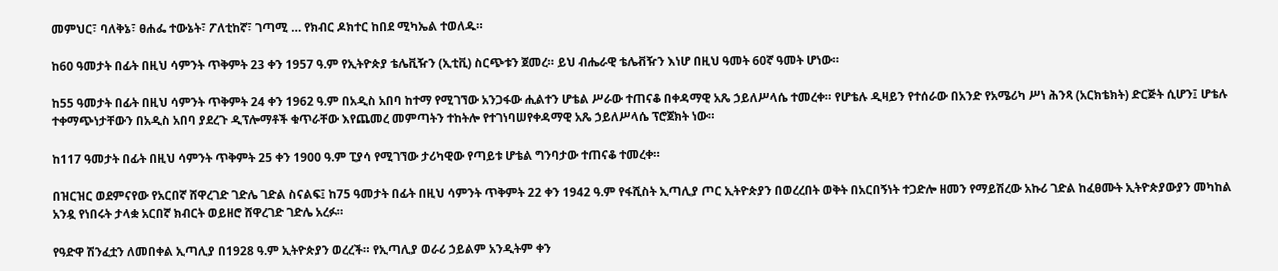መምህር፣ ባለቅኔ፣ ፀሐፌ ተውኔት፣ ፖለቲከኛ፣ ገጣሚ … የክብር ዶክተር ከበደ ሚካኤል ተወለዱ።

ከ60 ዓመታት በፊት በዚህ ሳምንት ጥቅምት 23 ቀን 1957 ዓ.ም የኢትዮጵያ ቴሌቪዥን (ኢቲቪ) ስርጭቱን ጀመረ። ይህ ብሔራዊ ቴሌቭዥን እነሆ በዚህ ዓመት 60ኛ ዓመት ሆነው።

ከ55 ዓመታት በፊት በዚህ ሳምንት ጥቅምት 24 ቀን 1962 ዓ.ም በአዲስ አበባ ከተማ የሚገኘው አንጋፋው ሒልተን ሆቴል ሥራው ተጠናቆ በቀዳማዊ አጼ ኃይለሥላሴ ተመረቀ። የሆቴሉ ዲዛይን የተሰራው በአንድ የአሜሪካ ሥነ ሕንጻ (አርክቴክት) ድርጅት ሲሆን፤ ሆቴሉ ተቀማጭነታቸውን በአዲስ አበባ ያደረጉ ዲፕሎማቶች ቁጥራቸው እየጨመረ መምጣትን ተከትሎ የተገነባሠየቀዳማዊ አጼ ኃይለሥላሴ ፕሮጀክት ነው።

ከ117 ዓመታት በፊት በዚህ ሳምንት ጥቅምት 25 ቀን 1900 ዓ.ም ፒያሳ የሚገኘው ታሪካዊው የጣይቱ ሆቴል ግንባታው ተጠናቆ ተመረቀ።

በዝርዝር ወደምናየው የአርበኛ ሸዋረገድ ገድሌ ገድል ስናልፍ፤ ከ75 ዓመታት በፊት በዚህ ሳምንት ጥቅምት 22 ቀን 1942 ዓ.ም የፋሺስት ኢጣሊያ ጦር ኢትዮጵያን በወረረበት ወቅት በአርበኝነት ተጋድሎ ዘመን የማይሽረው አኩሪ ገድል ከፈፀሙት ኢትዮጵያውያን መካከል አንዷ የነበሩት ታላቋ አርበኛ ክብርት ወይዘሮ ሸዋረገድ ገድሌ አረፉ።

የዓድዋ ሽንፈቷን ለመበቀል ኢጣሊያ በ1928 ዓ.ም ኢትዮጵያን ወረረች። የኢጣሊያ ወራሪ ኃይልም አንዲትም ቀን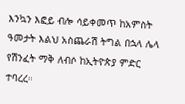እንኳን እፎይ ብሎ ሳይቀመጥ ከአምስት ዓመታት እልህ አስጨራሽ ትግል በኋላ ሌላ የሽንፈት ማቅ ለብሶ ከኢትዮጵያ ምድር ተባረረ።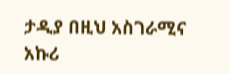ታዲያ በዚህ አስገራሚና አኩሪ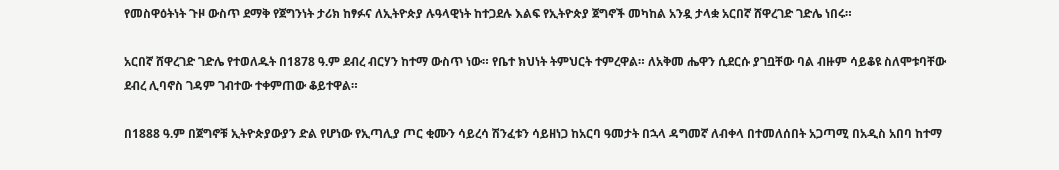የመስዋዕትነት ጉዞ ውስጥ ደማቅ የጀግንነት ታሪክ ከፃፉና ለኢትዮጵያ ሉዓላዊነት ከተጋደሉ እልፍ የኢትዮጵያ ጀግኖች መካከል አንዷ ታላቋ አርበኛ ሸዋረገድ ገድሌ ነበሩ።

አርበኛ ሸዋረገድ ገድሌ የተወለዱት በ1878 ዓ.ም ደብረ ብርሃን ከተማ ውስጥ ነው። የቤተ ክህነት ትምህርት ተምረዋል። ለአቅመ ሔዋን ሲደርሱ ያገቧቸው ባል ብዙም ሳይቆዩ ስለሞቱባቸው ደብረ ሊባኖስ ገዳም ገብተው ተቀምጠው ቆይተዋል።

በ1888 ዓ.ም በጀግኖቹ ኢትዮጵያውያን ድል የሆነው የኢጣሊያ ጦር ቂሙን ሳይረሳ ሽንፈቱን ሳይዘነጋ ከአርባ ዓመታት በኋላ ዳግመኛ ለብቀላ በተመለሰበት አጋጣሚ በአዲስ አበባ ከተማ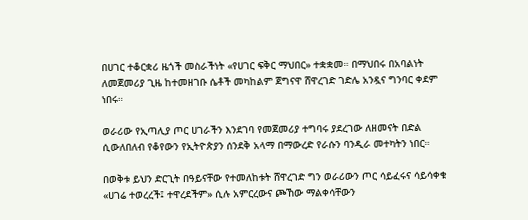በሀገር ተቆርቋሪ ዜጎች መስራችነት «የሀገር ፍቅር ማህበር» ተቋቋመ። በማህበሩ በአባልነት ለመጀመሪያ ጊዜ ከተመዘገቡ ሴቶች መካከልም ጀግናዋ ሸዋረገድ ገድሌ አንዷና ግንባር ቀደም ነበሩ።

ወራሪው የኢጣሊያ ጦር ሀገራችን እንደገባ የመጀመሪያ ተግባሩ ያደረገው ለዘመናት በድል ሲውለበለብ የቆየውን የኢትዮጵያን ሰንደቅ አላማ በማውረድ የራሱን ባንዲራ መተካትን ነበር።

በወቅቱ ይህን ድርጊት በዓይናቸው የተመለከቱት ሸዋረገድ ግን ወራሪውን ጦር ሳይፈሩና ሳይሳቀቁ «ሀገሬ ተወረረች፤ ተዋረደችም» ሲሉ አምርረውና ጮኸው ማልቀሳቸውን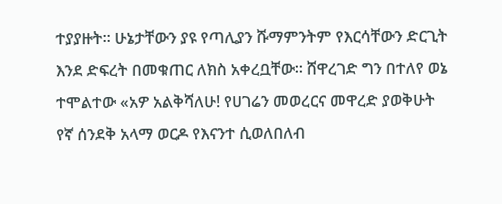ተያያዙት። ሁኔታቸውን ያዩ የጣሊያን ሹማምንትም የእርሳቸውን ድርጊት እንደ ድፍረት በመቁጠር ለክስ አቀረቧቸው። ሸዋረገድ ግን በተለየ ወኔ ተሞልተው «አዎ አልቅሻለሁ! የሀገሬን መወረርና መዋረድ ያወቅሁት የኛ ሰንደቅ አላማ ወርዶ የእናንተ ሲወለበለብ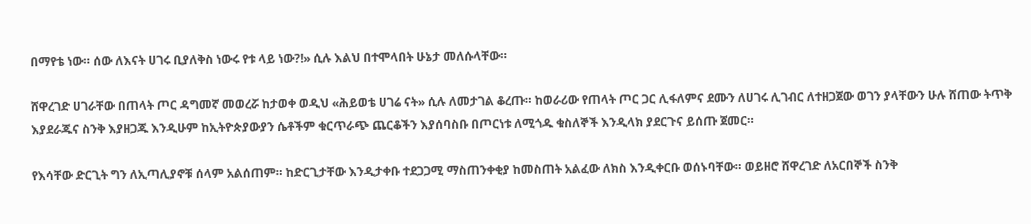በማየቴ ነው። ሰው ለእናት ሀገሩ ቢያለቅስ ነውሩ የቱ ላይ ነው?!» ሲሉ እልህ በተሞላበት ሁኔታ መለሱላቸው።

ሸዋረገድ ሀገራቸው በጠላት ጦር ዳግመኛ መወረሯ ከታወቀ ወዲህ «ሕይወቴ ሀገሬ ናት» ሲሉ ለመታገል ቆረጡ። ከወራሪው የጠላት ጦር ጋር ሊፋለምና ደሙን ለሀገሩ ሊገብር ለተዘጋጀው ወገን ያላቸውን ሁሉ ሸጠው ትጥቅ እያደራጁና ስንቅ እያዘጋጁ እንዲሁም ከኢትዮጵያውያን ሴቶችም ቁርጥራጭ ጨርቆችን እያሰባስቡ በጦርነቱ ለሚጎዱ ቁስለኞች እንዲላክ ያደርጉና ይሰጡ ጀመር።

የእሳቸው ድርጊት ግን ለኢጣሊያኖቹ ሰላም አልሰጠም። ከድርጊታቸው እንዲታቀቡ ተደጋጋሚ ማስጠንቀቂያ ከመስጠት አልፈው ለክስ እንዲቀርቡ ወሰኑባቸው። ወይዘሮ ሸዋረገድ ለአርበኞች ስንቅ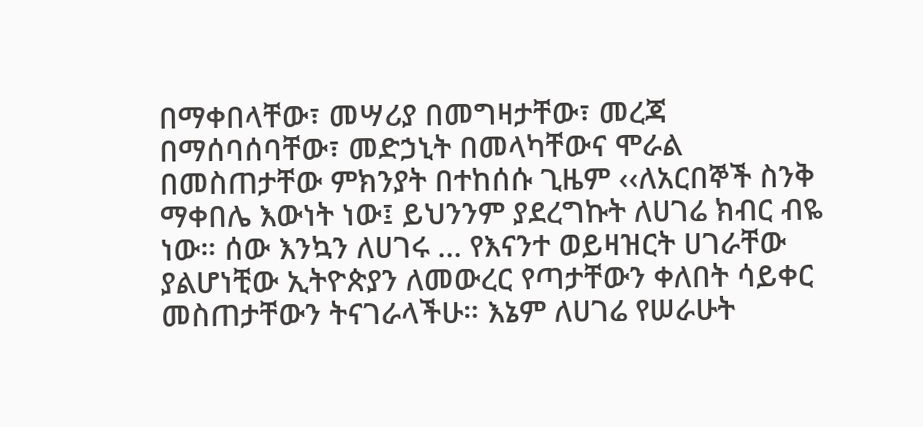በማቀበላቸው፣ መሣሪያ በመግዛታቸው፣ መረጃ በማሰባሰባቸው፣ መድኃኒት በመላካቸውና ሞራል በመስጠታቸው ምክንያት በተከሰሱ ጊዜም ‹‹ለአርበኞች ስንቅ ማቀበሌ እውነት ነው፤ ይህንንም ያደረግኩት ለሀገሬ ክብር ብዬ ነው። ሰው እንኳን ለሀገሩ … የእናንተ ወይዛዝርት ሀገራቸው ያልሆነቺው ኢትዮጵያን ለመውረር የጣታቸውን ቀለበት ሳይቀር መስጠታቸውን ትናገራላችሁ። እኔም ለሀገሬ የሠራሁት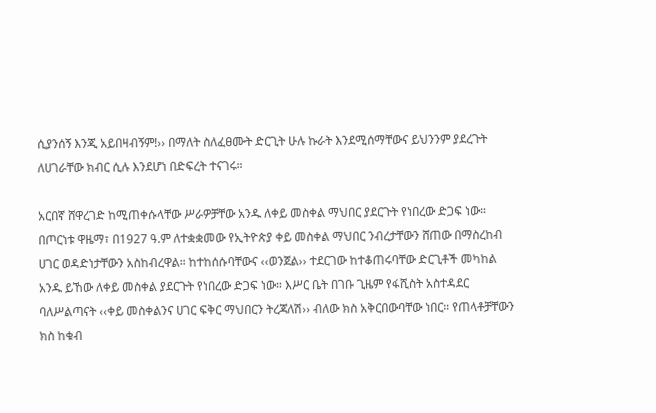ሲያንሰኝ እንጂ አይበዛብኝም!›› በማለት ስለፈፀሙት ድርጊት ሁሉ ኩራት እንደሚሰማቸውና ይህንንም ያደረጉት ለሀገራቸው ክብር ሲሉ እንደሆነ በድፍረት ተናገሩ።

አርበኛ ሸዋረገድ ከሚጠቀሱላቸው ሥራዎቻቸው አንዱ ለቀይ መስቀል ማህበር ያደርጉት የነበረው ድጋፍ ነው። በጦርነቱ ዋዜማ፣ በ1927 ዓ.ም ለተቋቋመው የኢትዮጵያ ቀይ መስቀል ማህበር ንብረታቸውን ሸጠው በማስረከብ ሀገር ወዳድነታቸውን አስከብረዋል። ከተከሰሱባቸውና ‹‹ወንጀል›› ተደርገው ከተቆጠሩባቸው ድርጊቶች መካከል አንዱ ይኸው ለቀይ መስቀል ያደርጉት የነበረው ድጋፍ ነው። እሥር ቤት በገቡ ጊዜም የፋሺስት አስተዳደር ባለሥልጣናት ‹‹ቀይ መስቀልንና ሀገር ፍቅር ማህበርን ትረጃለሽ›› ብለው ክስ አቅርበውባቸው ነበር። የጠላቶቻቸውን ክስ ከቁብ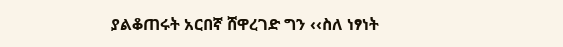ያልቆጠሩት አርበኛ ሸዋረገድ ግን ‹‹ስለ ነፃነት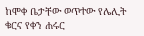ከሞቀ ቤታቸው ወጥተው የሌሊት ቁርና የቀን ሐሩር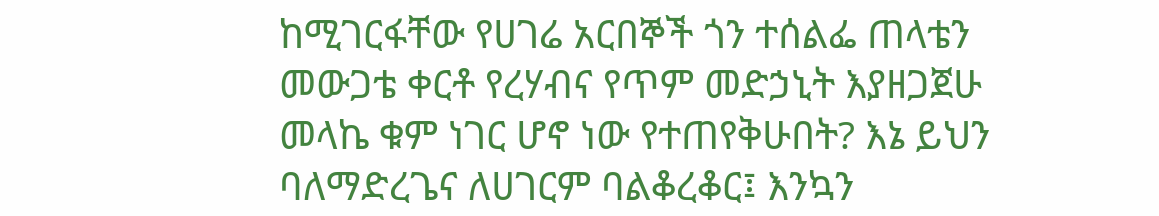ከሚገርፋቸው የሀገሬ አርበኞች ጎን ተሰልፌ ጠላቴን መውጋቴ ቀርቶ የረሃብና የጥም መድኃኒት እያዘጋጀሁ መላኬ ቁም ነገር ሆኖ ነው የተጠየቅሁበት? እኔ ይህን ባለማድረጌና ለሀገርም ባልቆረቆር፤ እንኳን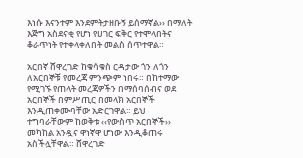እነሱ እናንተም እንደምትታዘቡኝ ይሰማኛል›› በማለት እጅግ አስደናቂ የሆነ የሀገር ፍቅር የተሞላበትና ቆራጥነት የተቀላቀለበት መልስ ሰጥተዋል።

አርበኛ ሸዋረገድ ከቁሳቁስ ርዳታው ጎን ለጎን ለአርበኞቹ የመረጃ ምንጭም ነበሩ። በከተማው የሚገኙ የጠላት መረጃዎችን በማሰባሰብና ወደ አርበኞች በምሥጢር በመላክ አርበኞች እንዲጠቀሙባቸው አድርገዋል። ይህ ተግባራቸውም ከወቅቱ ‹‹የውስጥ አርበኞች›› መካከል አንዷና ዋነኛዋ ሆነው እንዲቆጠሩ አስችሏቸዋል። ሸዋረገድ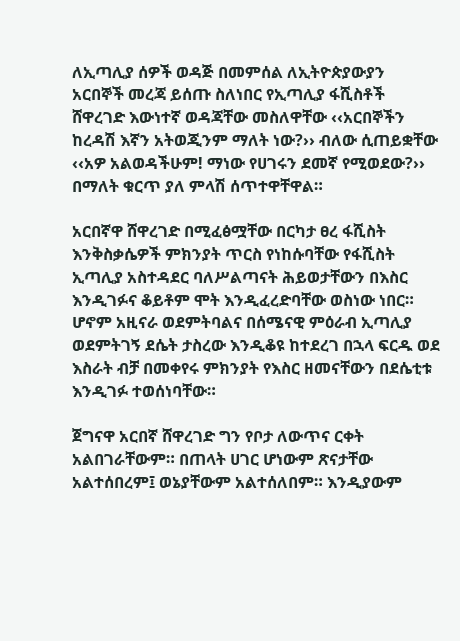ለኢጣሊያ ሰዎች ወዳጅ በመምሰል ለኢትዮጵያውያን አርበኞች መረጃ ይሰጡ ስለነበር የኢጣሊያ ፋሺስቶች ሸዋረገድ እውነተኛ ወዳጃቸው መስለዋቸው ‹‹አርበኞችን ከረዳሽ እኛን አትወጂንም ማለት ነው?›› ብለው ሲጠይቋቸው ‹‹አዎ አልወዳችሁም! ማነው የሀገሩን ደመኛ የሚወደው?›› በማለት ቁርጥ ያለ ምላሽ ሰጥተዋቸዋል።

አርበኛዋ ሸዋረገድ በሚፈፅሟቸው በርካታ ፀረ ፋሺስት እንቅስቃሴዎች ምክንያት ጥርስ የነከሱባቸው የፋሺስት ኢጣሊያ አስተዳደር ባለሥልጣናት ሕይወታቸውን በእስር እንዲገፉና ቆይቶም ሞት እንዲፈረድባቸው ወስነው ነበር። ሆኖም አዚናራ ወደምትባልና በሰሜናዊ ምዕራብ ኢጣሊያ ወደምትገኝ ደሴት ታስረው እንዲቆዩ ከተደረገ በኋላ ፍርዱ ወደ እስራት ብቻ በመቀየሩ ምክንያት የእስር ዘመናቸውን በደሴቲቱ እንዲገፉ ተወሰነባቸው።

ጀግናዋ አርበኛ ሸዋረገድ ግን የቦታ ለውጥና ርቀት አልበገራቸውም። በጠላት ሀገር ሆነውም ጽናታቸው አልተሰበረም፤ ወኔያቸውም አልተሰለበም። እንዲያውም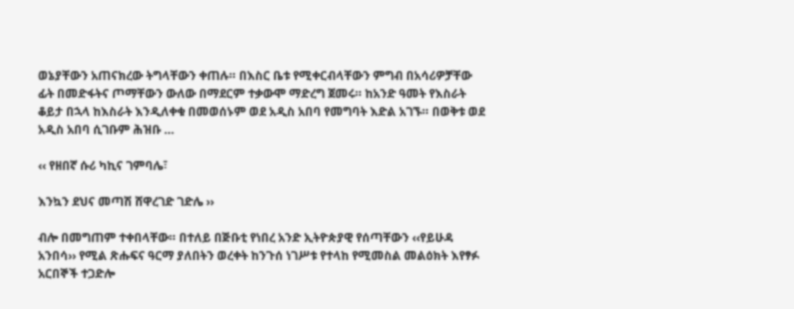ወኔያቸውን አጠናክረው ትግላቸውን ቀጠሉ። በእስር ቤቱ የሚቀርብላቸውን ምግብ በአሳሪዎቻቸው ፊት በመድፋትና ጦማቸውን ውለው በማደርም ተቃውሞ ማድረግ ጀመሩ። ከአንድ ዓመት የእስራት ቆይታ በኋላ ከእስራት እንዲለቀቁ በመወሰኑም ወደ አዲስ አበባ የመግባት እድል አገኙ። በወቅቱ ወደ አዲስ አበባ ሲገቡም ሕዝቡ …

‹‹ የዘበኛ ሱሪ ካኪና ገምባሌ፣

እንኳን ደህና መጣሽ ሸዋረገድ ገድሌ ››

ብሎ በመግጠም ተቀበላቸው። በተለይ በጅቡቲ የነበረ አንድ ኢትዮጵያዊ የሰጣቸውን ‹‹የይሁዳ አንበሳ›› የሚል ጽሑፍና ዓርማ ያለበትን ወረቀት ከንጉሰ ነገሥቱ የተላከ የሚመስል መልዕክት እየፃፉ አርበኞች ተጋድሎ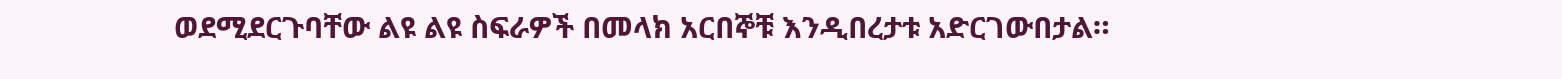ወደሚደርጉባቸው ልዩ ልዩ ስፍራዎች በመላክ አርበኞቹ እንዲበረታቱ አድርገውበታል።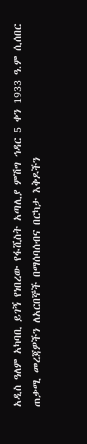አዲስ ዓለም አካባቢ ይገኝ የነበረው የፋሺስት አጣሊያ ምሽግ ኅዳር 5 ቀን 1933 ዓ.ም ሲሰበር ጠቃሚ መረጃዎችን ለአርበኞች በማሰባሰብና በርካታ እቅዶችን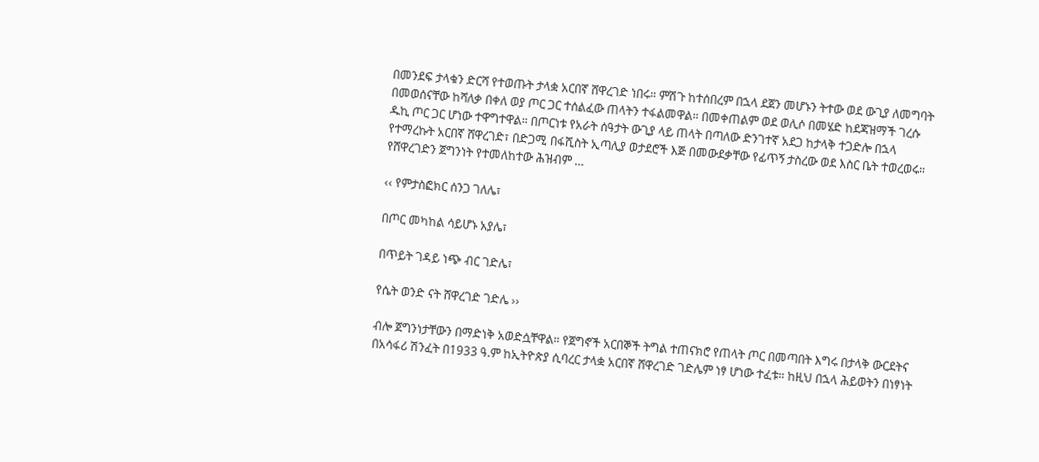በመንደፍ ታላቁን ድርሻ የተወጡት ታላቋ አርበኛ ሸዋረገድ ነበሩ። ምሽጉ ከተሰበረም በኋላ ደጀን መሆኑን ትተው ወደ ውጊያ ለመግባት በመወሰናቸው ከሻለቃ በቀለ ወያ ጦር ጋር ተሰልፈው ጠላትን ተፋልመዋል። በመቀጠልም ወደ ወሊሶ በመሄድ ከደጃዝማች ገረሱ ዱኪ ጦር ጋር ሆነው ተዋግተዋል። በጦርነቱ የአራት ሰዓታት ውጊያ ላይ ጠላት በጣለው ድንገተኛ አደጋ ከታላቅ ተጋድሎ በኋላ የተማረኩት አርበኛ ሸዋረገድ፣ በድጋሚ በፋሺስት ኢጣሊያ ወታደሮች እጅ በመውደቃቸው የፊጥኝ ታስረው ወደ እስር ቤት ተወረወሩ። የሸዋረገድን ጀግንነት የተመለከተው ሕዝብም …

‹‹ የምታስፎክር ሰንጋ ገለሌ፣

በጦር መካከል ሳይሆኑ አያሌ፣

በጥይት ገዳይ ነጭ ብር ገድሌ፣

የሴት ወንድ ናት ሸዋረገድ ገድሌ ››

ብሎ ጀግንነታቸውን በማድነቅ አወድሷቸዋል። የጀግኖች አርበኞች ትግል ተጠናክሮ የጠላት ጦር በመጣበት እግሩ በታላቅ ውርደትና በአሳፋሪ ሽንፈት በ1933 ዓ.ም ከኢትዮጵያ ሲባረር ታላቋ አርበኛ ሸዋረገድ ገድሌም ነፃ ሆነው ተፈቱ። ከዚህ በኋላ ሕይወትን በነፃነት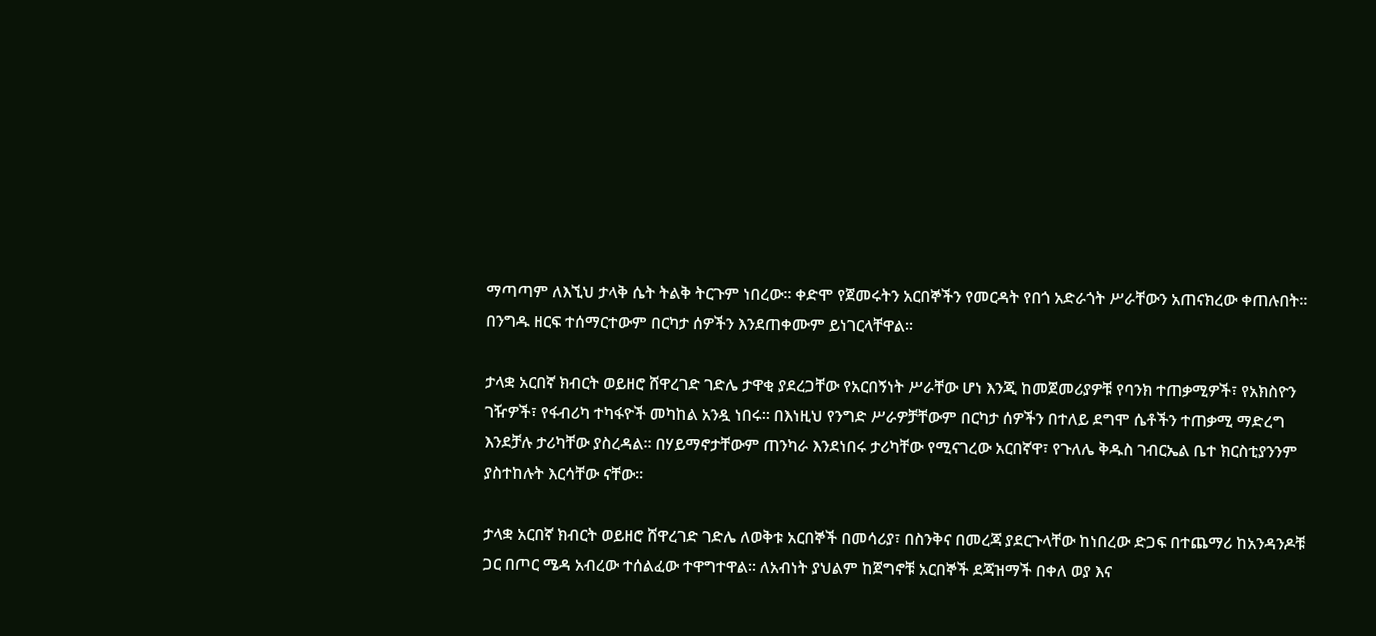ማጣጣም ለእኚህ ታላቅ ሴት ትልቅ ትርጉም ነበረው። ቀድሞ የጀመሩትን አርበኞችን የመርዳት የበጎ አድራጎት ሥራቸውን አጠናክረው ቀጠሉበት። በንግዱ ዘርፍ ተሰማርተውም በርካታ ሰዎችን እንደጠቀሙም ይነገርላቸዋል።

ታላቋ አርበኛ ክብርት ወይዘሮ ሸዋረገድ ገድሌ ታዋቂ ያደረጋቸው የአርበኝነት ሥራቸው ሆነ እንጂ ከመጀመሪያዎቹ የባንክ ተጠቃሚዎች፣ የአክስዮን ገዥዎች፣ የፋብሪካ ተካፋዮች መካከል አንዷ ነበሩ። በእነዚህ የንግድ ሥራዎቻቸውም በርካታ ሰዎችን በተለይ ደግሞ ሴቶችን ተጠቃሚ ማድረግ እንደቻሉ ታሪካቸው ያስረዳል። በሃይማኖታቸውም ጠንካራ እንደነበሩ ታሪካቸው የሚናገረው አርበኛዋ፣ የጉለሌ ቅዱስ ገብርኤል ቤተ ክርስቲያንንም ያስተከሉት እርሳቸው ናቸው።

ታላቋ አርበኛ ክብርት ወይዘሮ ሸዋረገድ ገድሌ ለወቅቱ አርበኞች በመሳሪያ፣ በስንቅና በመረጃ ያደርጉላቸው ከነበረው ድጋፍ በተጨማሪ ከአንዳንዶቹ ጋር በጦር ሜዳ አብረው ተሰልፈው ተዋግተዋል። ለአብነት ያህልም ከጀግኖቹ አርበኞች ደጃዝማች በቀለ ወያ እና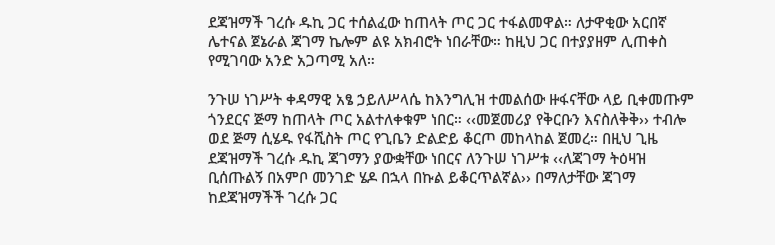ደጃዝማች ገረሱ ዱኪ ጋር ተሰልፈው ከጠላት ጦር ጋር ተፋልመዋል። ለታዋቂው አርበኛ ሌተናል ጀኔራል ጃገማ ኬሎም ልዩ አክብሮት ነበራቸው። ከዚህ ጋር በተያያዘም ሊጠቀስ የሚገባው አንድ አጋጣሚ አለ።

ንጉሠ ነገሥት ቀዳማዊ አፄ ኃይለሥላሴ ከእንግሊዝ ተመልሰው ዙፋናቸው ላይ ቢቀመጡም ጎንደርና ጅማ ከጠላት ጦር አልተለቀቁም ነበር። ‹‹መጀመሪያ የቅርቡን እናስለቅቅ›› ተብሎ ወደ ጅማ ሲሄዱ የፋሺስት ጦር የጊቤን ድልድይ ቆርጦ መከላከል ጀመረ። በዚህ ጊዜ ደጃዝማች ገረሱ ዱኪ ጃገማን ያውቋቸው ነበርና ለንጉሠ ነገሥቱ ‹‹ለጃገማ ትዕዛዝ ቢሰጡልኝ በአምቦ መንገድ ሄዶ በኋላ በኩል ይቆርጥልኛል›› በማለታቸው ጃገማ ከደጃዝማችች ገረሱ ጋር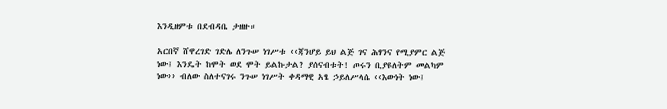እንዲዘምቱ በደብዳቤ ታዘዙ።

አርበኛ ሸዋረገድ ገድሌ ለንጉሠ ነገሥቱ ‹‹ጃንሆይ ይህ ልጅ ገና ሕፃንና የሚያምር ልጅ ነው፤ እንዴት ከሞት ወደ ሞት ይልኩታል? ያሰናብቱት! ጦሩን ቢያዩለትም መልካም ነው›› ብለው ስለተናገሩ ንጉሠ ነገሥት ቀዳማዊ አፄ ኃይለሥላሴ ‹‹እውነት ነው፤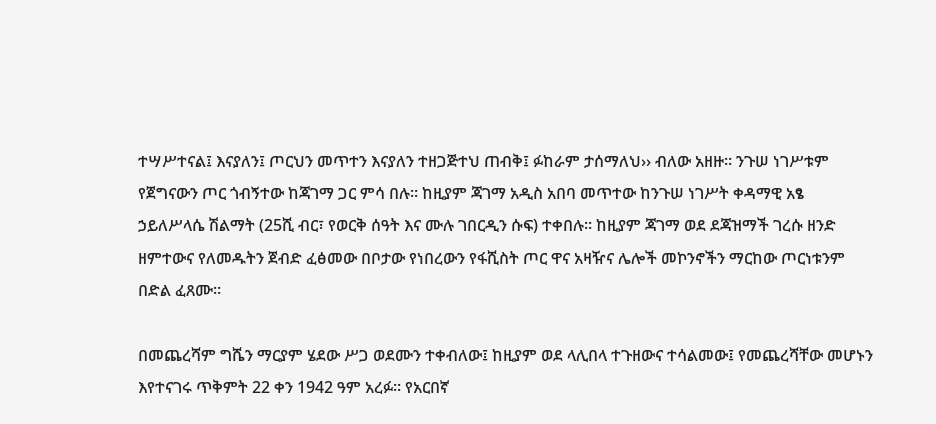ተሣሥተናል፤ እናያለን፤ ጦርህን መጥተን እናያለን ተዘጋጅተህ ጠብቅ፤ ፉከራም ታሰማለህ›› ብለው አዘዙ። ንጉሠ ነገሥቱም የጀግናውን ጦር ጎብኝተው ከጃገማ ጋር ምሳ በሉ። ከዚያም ጃገማ አዲስ አበባ መጥተው ከንጉሠ ነገሥት ቀዳማዊ አፄ ኃይለሥላሴ ሽልማት (25ሺ ብር፣ የወርቅ ሰዓት እና ሙሉ ገበርዲን ሱፍ) ተቀበሉ። ከዚያም ጃገማ ወደ ደጃዝማች ገረሱ ዘንድ ዘምተውና የለመዱትን ጀብድ ፈፅመው በቦታው የነበረውን የፋሺስት ጦር ዋና አዛዥና ሌሎች መኮንኖችን ማርከው ጦርነቱንም በድል ፈጸሙ።

በመጨረሻም ግሼን ማርያም ሄደው ሥጋ ወደሙን ተቀብለው፤ ከዚያም ወደ ላሊበላ ተጉዘውና ተሳልመው፤ የመጨረሻቸው መሆኑን እየተናገሩ ጥቅምት 22 ቀን 1942 ዓም አረፉ። የአርበኛ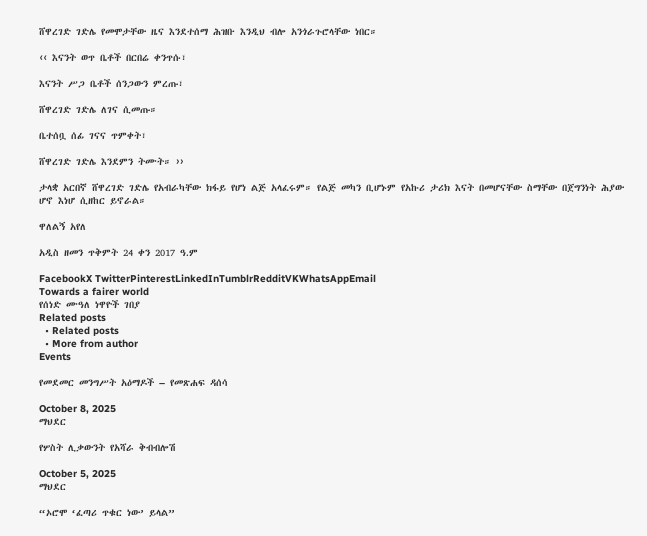ሸዋረገድ ገድሌ የመሞታቸው ዜና እንደተሰማ ሕዝቡ እንዲህ ብሎ አንጎራጉሮላቸው ነበር።

‹‹ እናንት ወጥ ቤቶች በርበሬ ቀንጥሱ፣

እናንት ሥጋ ቤቶች ሰንጋውን ምረጡ፣

ሸዋረገድ ገድሌ ለገና ሲመጡ።

ቤተሰቧ ሰፊ ገናና ጥምቀት፣

ሸዋረገድ ገድሌ እንደምን ትሙት። ››

ታላቋ አርበኛ ሸዋረገድ ገድሌ የአብራካቸው ክፋይ የሆነ ልጅ አላፈሩም። የልጅ መካን ቢሆኑም የአኩሪ ታሪክ እናት በመሆናቸው ስማቸው በጀግንነት ሕያው ሆኖ እነሆ ሲዘከር ይኖራል።

ዋለልኝ አየለ

አዲስ ዘመን ጥቅምት 24 ቀን 2017 ዓ.ም

FacebookX TwitterPinterestLinkedInTumblrRedditVKWhatsAppEmail
Towards a fairer world
የሰነድ ሙዓለ ነዋዮች ገበያ
Related posts
  • Related posts
  • More from author
Events

የመደመር መንግሥት አዕማዶች – የመጽሐፍ ዳሰሳ

October 8, 2025
ማህደር

የሦስት ሊቃውንት የአሻራ ቅብብሎሽ

October 5, 2025
ማህደር

“ኦሮሞ ‘ፈጣሪ ጥቁር ነው’ ይላል”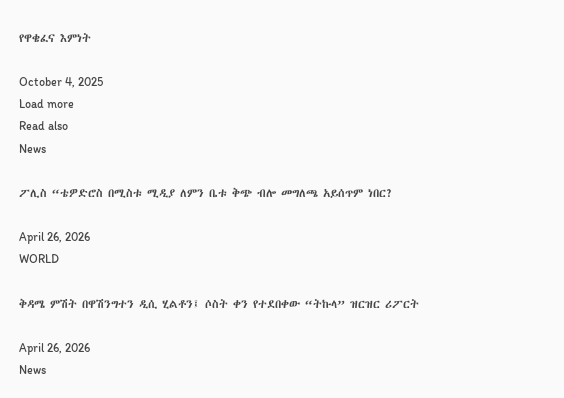የዋቄፈና እምነት

October 4, 2025
Load more
Read also
News

ፖሊስ “ቴዎድሮስ በሚስቱ ሚዲያ ለምን ቤቱ ቅጭ ብሎ መግለጫ አይሰጥም ነበር?

April 26, 2026
WORLD

ቅዳሜ ምሽት በዋሽንግተን ዲሲ ሂልቶን፤ ሶስት ቀን የተደበቀው “ትኩላ” ዝርዝር ሪፖርት

April 26, 2026
News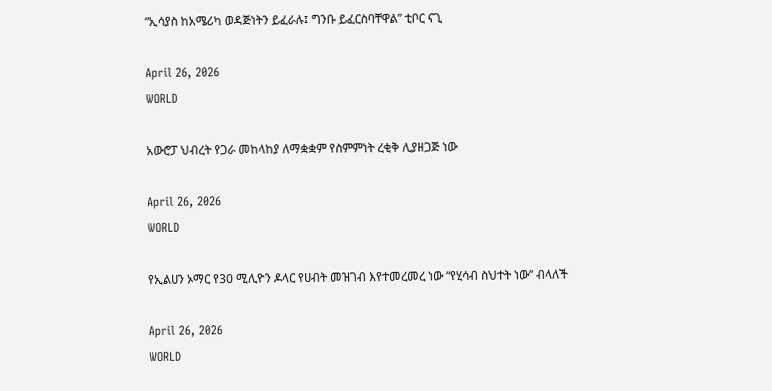“ኢሳያስ ከአሜሪካ ወዳጅነትን ይፈራሉ፤ ግንቡ ይፈርስባቸዋል” ቲቦር ናጊ

April 26, 2026
WORLD

አውሮፓ ህብረት የጋራ መከላከያ ለማቋቋም የስምምነት ረቂቅ ሊያዘጋጅ ነው

April 26, 2026
WORLD

የኢልሀን ኦማር የ30 ሚሊዮን ዶላር የሀብት መዝገብ እየተመረመረ ነው “የሂሳብ ስህተት ነው” ብላለች

April 26, 2026
WORLD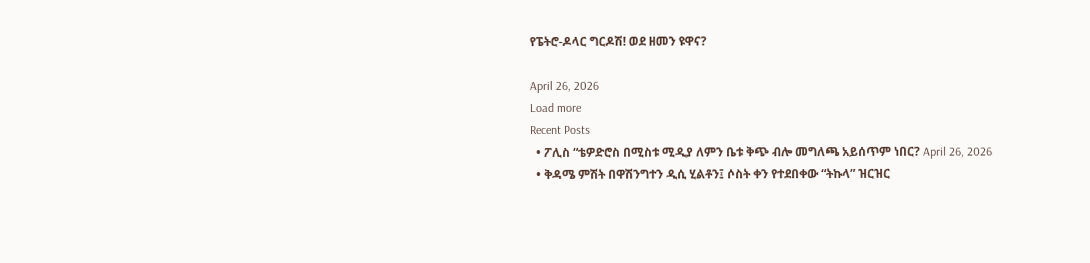የፔትሮ-ዶላር ግርዶሽ! ወደ ዘመን ዩዋና?

April 26, 2026
Load more
Recent Posts
  • ፖሊስ “ቴዎድሮስ በሚስቱ ሚዲያ ለምን ቤቱ ቅጭ ብሎ መግለጫ አይሰጥም ነበር? April 26, 2026
  • ቅዳሜ ምሽት በዋሽንግተን ዲሲ ሂልቶን፤ ሶስት ቀን የተደበቀው “ትኩላ” ዝርዝር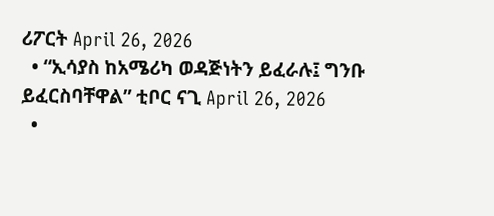ሪፖርት April 26, 2026
  • “ኢሳያስ ከአሜሪካ ወዳጅነትን ይፈራሉ፤ ግንቡ ይፈርስባቸዋል” ቲቦር ናጊ April 26, 2026
  •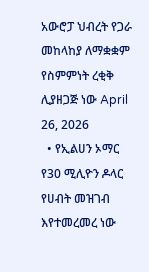አውሮፓ ህብረት የጋራ መከላከያ ለማቋቋም የስምምነት ረቂቅ ሊያዘጋጅ ነው April 26, 2026
  • የኢልሀን ኦማር የ30 ሚሊዮን ዶላር የሀብት መዝገብ እየተመረመረ ነው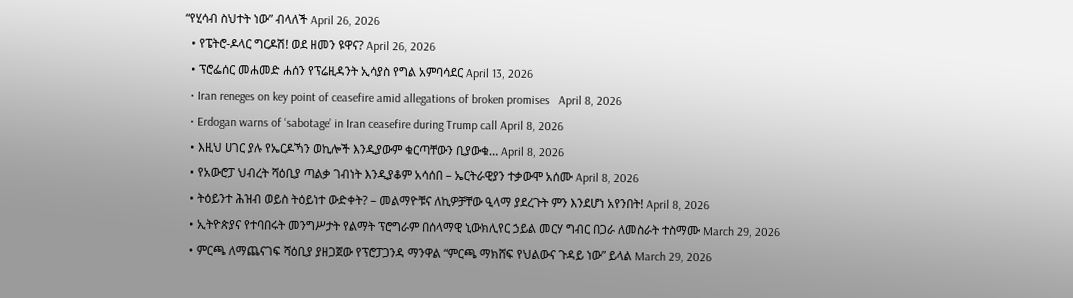“የሂሳብ ስህተት ነው” ብላለች April 26, 2026
  • የፔትሮ-ዶላር ግርዶሽ! ወደ ዘመን ዩዋና? April 26, 2026
  • ፕሮፌሰር መሐመድ ሐሰን የፕሬዚዳንት ኢሳያስ የግል አምባሳደር April 13, 2026
  • Iran reneges on key point of ceasefire amid allegations of broken promises   April 8, 2026
  • Erdogan warns of ‘sabotage’ in Iran ceasefire during Trump call April 8, 2026
  • እዚህ ሀገር ያሉ የኤርዶኻን ወኪሎች እንዲያውም ቁርጣቸውን ቢያውቁ… April 8, 2026
  • የአውሮፓ ህብረት ሻዕቢያ ጣልቃ ገብነት እንዲያቆም አሳሰበ – ኤርትራዊያን ተቃውሞ አሰሙ April 8, 2026
  • ትዕይንተ ሕዝብ ወይስ ትዕይነተ ውድቀት? – መልማዮቹና ለኪዎቻቸው ዒላማ ያደረጉት ምን እንደሆነ አየንበት! April 8, 2026
  • ኢትዮጵያና የተባበሩት መንግሥታት የልማት ፕሮግራም በሰላማዊ ኒውክሊየር ኃይል መርሃ ግብር በጋራ ለመስራት ተስማሙ March 29, 2026
  • ምርጫ ለማጨናገፍ ሻዕቢያ ያዘጋጀው የፕሮፓጋንዳ ማንዋል “ምርጫ ማክሸፍ የህልውና ጉዳይ ነው” ይላል March 29, 2026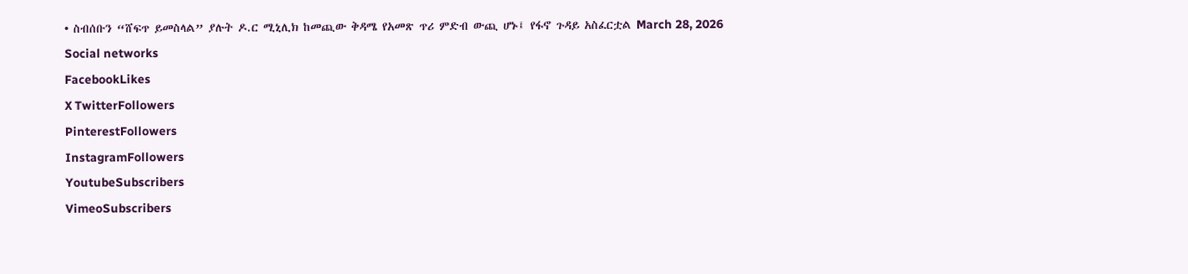• ስብሰቡን “ሸፍጥ ይመስላል” ያሉት ዶ.ር ሚኒሊክ ከመጪው ቅዳሜ የአመጽ ጥሪ ምድብ ውጪ ሆኑ፤ የፋኖ ጉዳይ አስፈርቷል March 28, 2026
Social networks
FacebookLikes
X TwitterFollowers
PinterestFollowers
InstagramFollowers
YoutubeSubscribers
VimeoSubscribers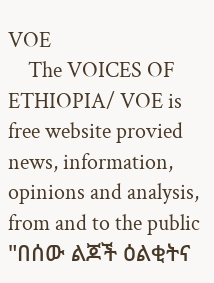VOE
    The VOICES OF ETHIOPIA/ VOE is free website provied news, information, opinions and analysis, from and to the public "በሰው ልጆች ዕልቂትና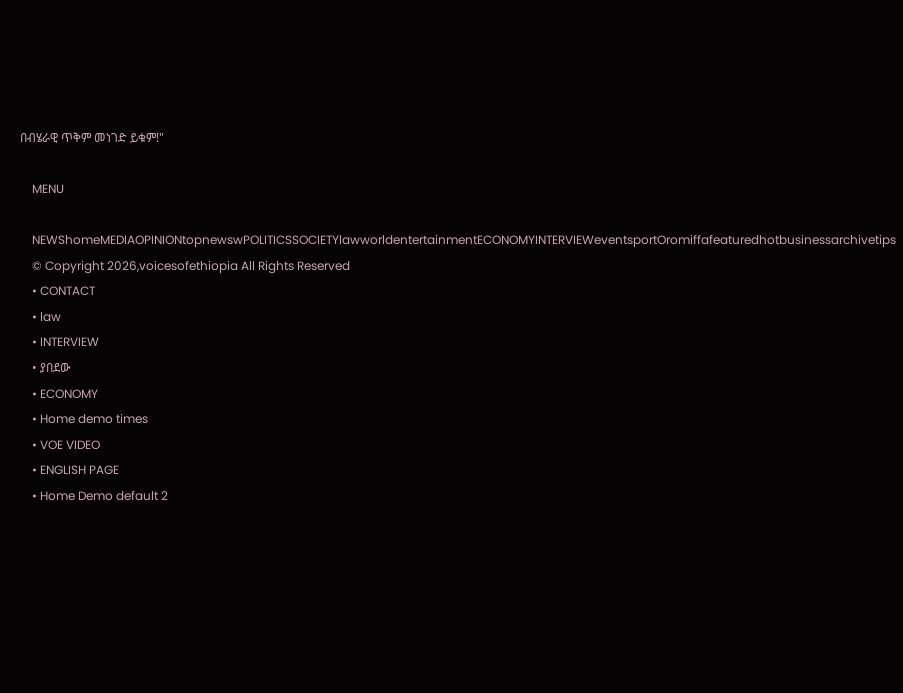በብሄራዊ ጥቅም መነገድ ይቁም!"

    MENU

    NEWShomeMEDIAOPINIONtopnewswPOLITICSSOCIETYlawworldentertainmentECONOMYINTERVIEWeventsportOromiffafeaturedhotbusinessarchivetips
    © Copyright 2026,voicesofethiopia All Rights Reserved
    • CONTACT
    • law
    • INTERVIEW
    • ያበደው
    • ECONOMY
    • Home demo times
    • VOE VIDEO
    • ENGLISH PAGE
    • Home Demo default 2